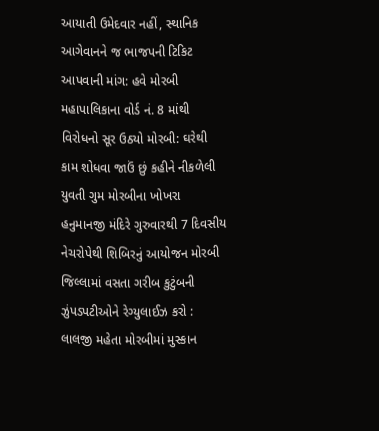આયાતી ઉમેદવાર નહીં, સ્થાનિક આગેવાનને જ ભાજપની ટિકિટ આપવાની માંગ: હવે મોરબી મહાપાલિકાના વોર્ડ નં. 8 માંથી વિરોધનો સૂર ઉઠ્યો મોરબી: ઘરેથી કામ શોધવા જાઉં છું કહીને નીકળેલી યુવતી ગુમ મોરબીના ખોખરા હનુમાનજી મંદિરે ગુરુવારથી 7 દિવસીય નેચરોપેથી શિબિરનું આયોજન મોરબી જિલ્લામાં વસતા ગરીબ કુટુંબની ઝુંપડપટીઓને રેગ્યુલાઈઝ કરો : લાલજી મહેતા મોરબીમાં મુસ્કાન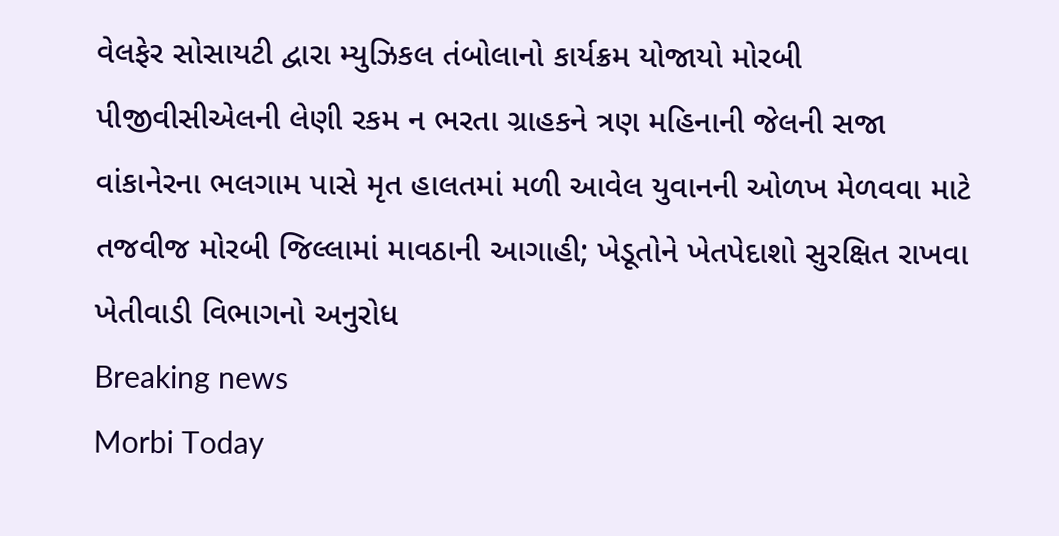વેલફેર સોસાયટી દ્વારા મ્યુઝિકલ તંબોલાનો કાર્યક્રમ યોજાયો મોરબી પીજીવીસીએલની લેણી રકમ ન ભરતા ગ્રાહકને ત્રણ મહિનાની જેલની સજા વાંકાનેરના ભલગામ પાસે મૃત હાલતમાં મળી આવેલ યુવાનની ઓળખ મેળવવા માટે તજવીજ મોરબી જિલ્લામાં માવઠાની આગાહી; ખેડૂતોને ખેતપેદાશો સુરક્ષિત રાખવા ખેતીવાડી વિભાગનો અનુરોધ
Breaking news
Morbi Today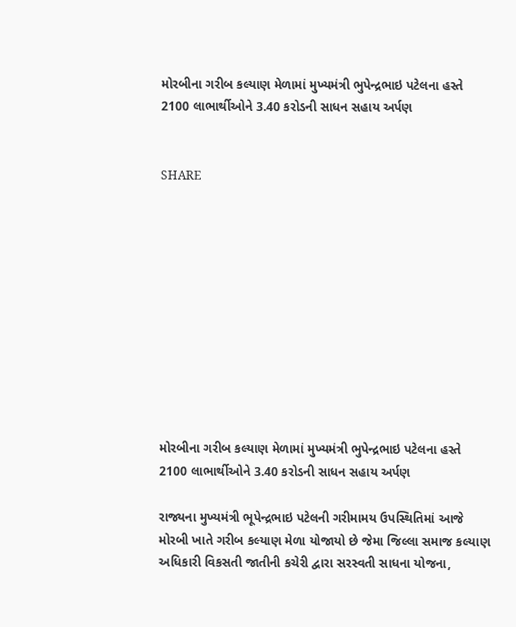મોરબીના ગરીબ કલ્યાણ મેળામાં મુખ્યમંત્રી ભુપેન્દ્રભાઇ પટેલના હસ્તે 2100 લાભાર્થીઓને 3.40 કરોડની સાધન સહાય અર્પણ


SHARE











મોરબીના ગરીબ કલ્યાણ મેળામાં મુખ્યમંત્રી ભુપેન્દ્રભાઇ પટેલના હસ્તે 2100 લાભાર્થીઓને 3.40 કરોડની સાધન સહાય અર્પણ

રાજ્યના મુખ્યમંત્રી ભૂપેન્દ્રભાઇ પટેલની ગરીમામય ઉપસ્થિતિમાં આજે મોરબી ખાતે ગરીબ કલ્યાણ મેળા યોજાયો છે જેમા જિલ્લા સમાજ કલ્યાણ અધિકારી વિકસતી જાતીની કચેરી દ્વારા સરસ્વતી સાધના યોજના,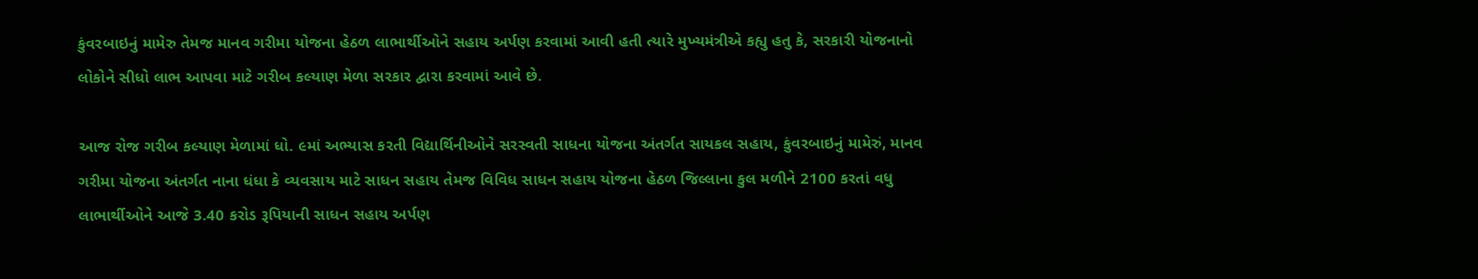કુંવરબાઇનું મામેરુ તેમજ માનવ ગરીમા યોજના હેઠળ લાભાર્થીઓને સહાય અર્પણ કરવામાં આવી હતી ત્યારે મુખ્યમંત્રીએ કહ્યુ હતુ કે, સરકારી યોજનાનો લોકોને સીધો લાભ આપવા માટે ગરીબ કલ્યાણ મેળા સરકાર દ્વારા કરવામાં આવે છે.

આજ રોજ ગરીબ કલ્યાણ મેળામાં ધો. ૯માં અભ્યાસ કરતી વિદ્યાર્થિનીઓને સરસ્વતી સાધના યોજના અંતર્ગત સાયકલ સહાય, કુંવરબાઇનું મામેરું, માનવ ગરીમા યોજના અંતર્ગત નાના ધંધા કે વ્યવસાય માટે સાધન સહાય તેમજ વિવિધ સાધન સહાય યોજના હેઠળ જિલ્લાના કુલ મળીને 2100 કરતાં વધુ લાભાર્થીઓને આજે 3.40 કરોડ રૂપિયાની સાધન સહાય અર્પણ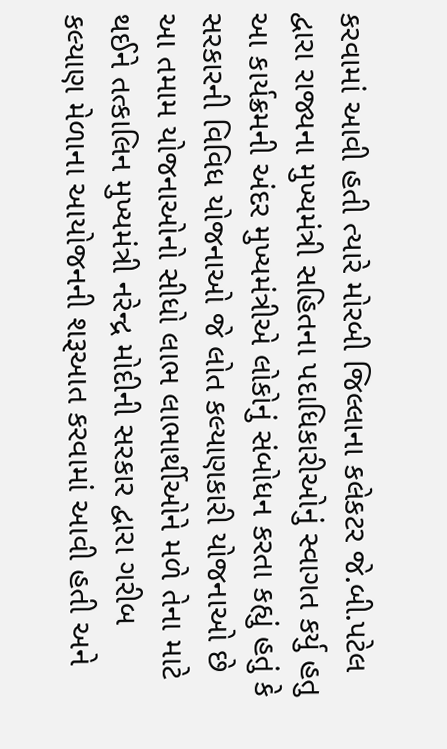કરવામાં આવી હતી ત્યારે મોરબી જિલ્લાના કલેકટર જે.બી.પટેલ દ્વારા રાજ્યના મુખ્યમંત્રી સહિતના પદાધિકારીઓનું સ્વાગત કર્યુ હતુ આ કાર્યક્રમની અંદર મુખ્યમંત્રીએ લોકોનું સંબોધન કરતા કહ્યું હતું કે સરકારની વિવિધ યોજનાઓ જે લોત કલ્યાણકારી યોજનાઓ છે આ તમામ યોજનાઓનો સીધો લાભ લાભાર્થીઓને મળે તેના માટે થઈને તત્કાલિન મુખ્યમંત્રી નરેન્દ્ર મોદીની સરકાર દ્વારા ગરીબ કલ્યાણ મેળાના આયોજનની શરૂઆત કરવામાં આવી હતી અને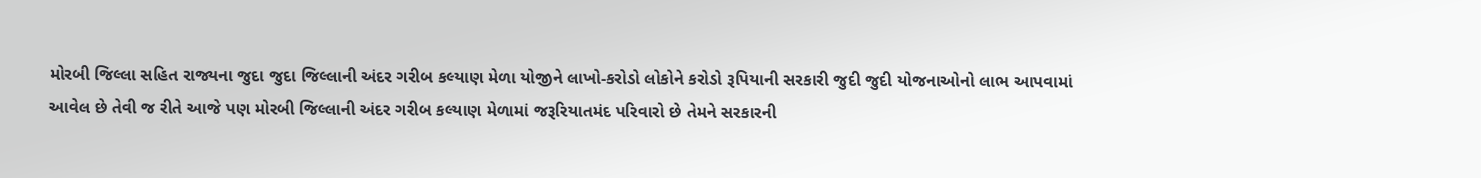મોરબી જિલ્લા સહિત રાજ્યના જુદા જુદા જિલ્લાની અંદર ગરીબ કલ્યાણ મેળા યોજીને લાખો-કરોડો લોકોને કરોડો રૂપિયાની સરકારી જુદી જુદી યોજનાઓનો લાભ આપવામાં આવેલ છે તેવી જ રીતે આજે પણ મોરબી જિલ્લાની અંદર ગરીબ કલ્યાણ મેળામાં જરૂરિયાતમંદ પરિવારો છે તેમને સરકારની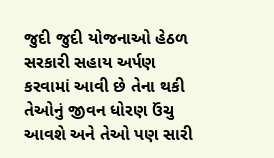જુદી જુદી યોજનાઓ હેઠળ સરકારી સહાય અર્પણ કરવામાં આવી છે તેના થકી તેઓનું જીવન ધોરણ ઉંચુ આવશે અને તેઓ પણ સારી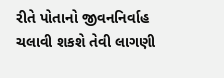રીતે પોતાનો જીવનનિર્વાહ ચલાવી શકશે તેવી લાગણી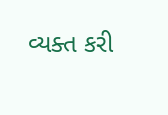વ્યક્ત કરી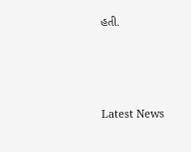હતી.






Latest News